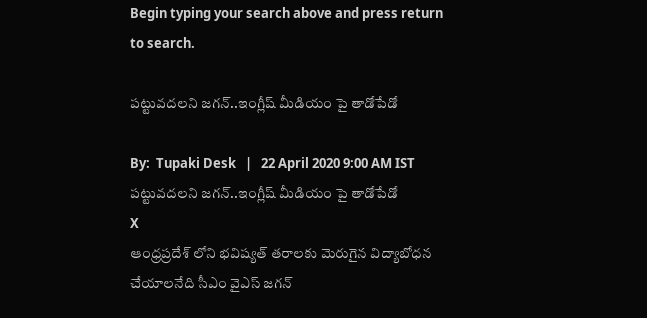Begin typing your search above and press return to search.

పట్టువదలని జగన్..ఇంగ్లీష్ మీడియం పై తాడోపేడో

By:  Tupaki Desk   |   22 April 2020 9:00 AM IST
పట్టువదలని జగన్..ఇంగ్లీష్ మీడియం పై తాడోపేడో
X
ఆంధ్రప్రదేశ్ లోని భవిష్యత్ తరాలకు మెరుగైన విద్యాబోధన చేయాలనేది సీఎం వైఎస్ జగన్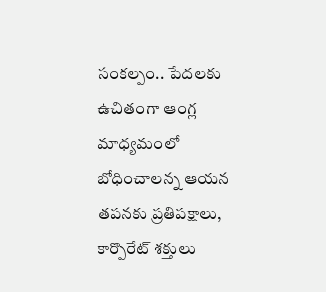సంకల్పం.. పేదలకు ఉచితంగా ఆంగ్ల మాధ్యమంలో బోధించాలన్న ఆయన తపనకు ప్రతిపక్షాలు, కార్పొరేట్ శక్తులు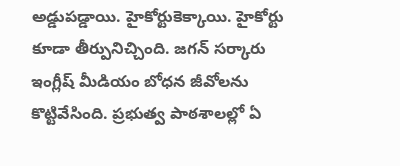అడ్డుపడ్డాయి. హైకోర్టుకెక్కాయి. హైకోర్టు కూడా తీర్పునిచ్చింది. జగన్ సర్కారు ఇంగ్లీష్ మీడియం బోధన జీవోలను కొట్టివేసింది. ప్రభుత్వ పాఠశాలల్లో ఏ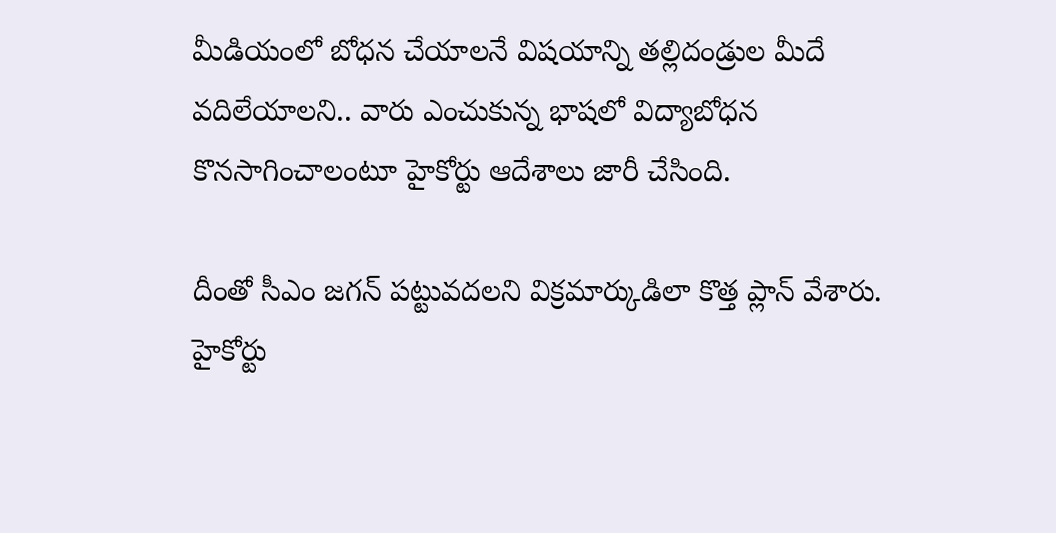మీడియంలో బోధన చేయాలనే విషయాన్ని తల్లిదండ్రుల మీదే వదిలేయాలని.. వారు ఎంచుకున్న భాషలో విద్యాబోధన కొనసాగించాలంటూ హైకోర్టు ఆదేశాలు జారీ చేసింది.

దీంతో సీఎం జగన్ పట్టువదలని విక్రమార్కుడిలా కొత్త ప్లాన్ వేశారు. హైకోర్టు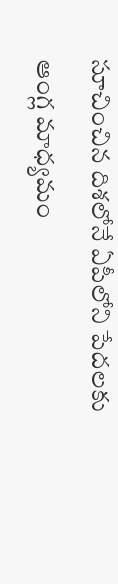సూచించిన దిశలోనే ఏపీలోని పేదలకు ఆంగ్ల మాధ్యమం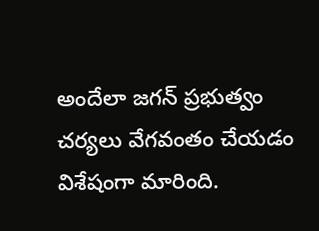అందేలా జగన్ ప్రభుత్వం చర్యలు వేగవంతం చేయడం విశేషంగా మారింది.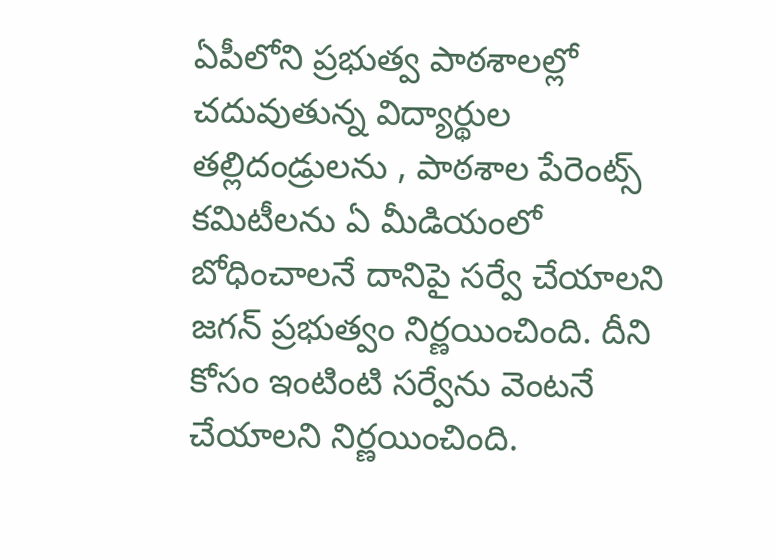ఏపీలోని ప్రభుత్వ పాఠశాలల్లో చదువుతున్న విద్యార్థుల తల్లిదండ్రులను , పాఠశాల పేరెంట్స్ కమిటీలను ఏ మీడియంలో బోధించాలనే దానిపై సర్వే చేయాలని జగన్ ప్రభుత్వం నిర్ణయించింది. దీని కోసం ఇంటింటి సర్వేను వెంటనే చేయాలని నిర్ణయించింది.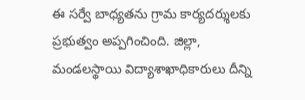ఈ సర్వే బాధ్యతను గ్రామ కార్యదర్శులకు ప్రభుత్వం అప్పగించింది. జిల్లా, మండలస్థాయి విద్యాశాఖాధికారులు దీన్ని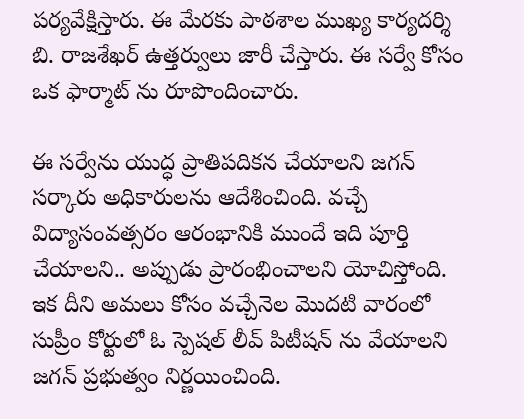పర్యవేక్షిస్తారు. ఈ మేరకు పాఠశాల ముఖ్య కార్యదర్శి బి. రాజశేఖర్ ఉత్తర్వులు జారీ చేస్తారు. ఈ సర్వే కోసం ఒక ఫార్మాట్ ను రూపొందించారు.

ఈ సర్వేను యుద్ధ ప్రాతిపదికన చేయాలని జగన్ సర్కారు అధికారులను ఆదేశించింది. వచ్చే విద్యాసంవత్సరం ఆరంభానికి ముందే ఇది పూర్తి చేయాలని.. అప్పుడు ప్రారంభించాలని యోచిస్తోంది. ఇక దీని అమలు కోసం వచ్చేనెల మొదటి వారంలో సుప్రీం కోర్టులో ఓ స్పెషల్ లీవ్ పిటీషన్ ను వేయాలని జగన్ ప్రభుత్వం నిర్ణయించింది.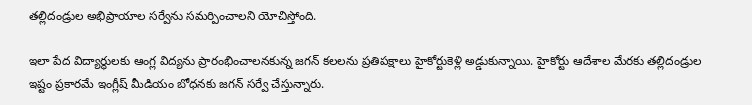తల్లిదండ్రుల అభిప్రాయాల సర్వేను సమర్పించాలని యోచిస్తోంది.

ఇలా పేద విద్యార్థులకు ఆంగ్ల విద్యను ప్రారంభించాలనకున్న జగన్ కలలను ప్రతిపక్షాలు హైకోర్టుకెళ్లి అడ్డుకున్నాయి. హైకోర్టు ఆదేశాల మేరకు తల్లిదండ్రుల ఇష్టం ప్రకారమే ఇంగ్లీష్ మీడియం బోధనకు జగన్ సర్వే చేస్తున్నారు.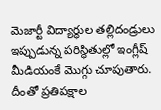మెజార్టీ విద్యార్థుల తల్లిదండ్రులు ఇప్పుడున్న పరిస్థితుల్లో ఇంగ్లీష్ మీడియంకే మొగ్గు చూపుతారు. దీంతో ప్రతిపక్షాల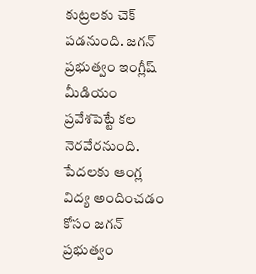కుట్రలకు చెక్ పడనుంది. జగన్ ప్రభుత్వం ఇంగ్లీష్ మీడియం ప్రవేశపెట్టే కల నెరవేరనుంది. పేదలకు ఆంగ్ల విద్య అందించడం కోసం జగన్ ప్రభుత్వం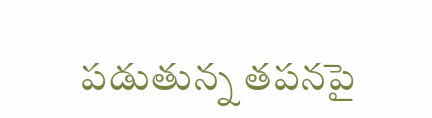పడుతున్న తపనపై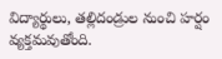విద్యార్థులు, తల్లిదండ్రుల నుంచి హర్షం వ్యక్తమవుతోంది.